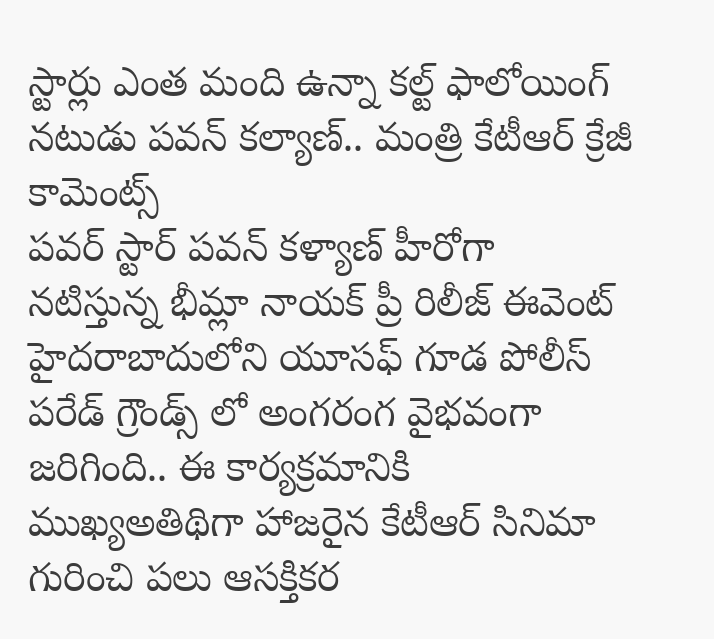స్టార్లు ఎంత మంది ఉన్నా కల్ట్ ఫాలోయింగ్ నటుడు పవన్ కల్యాణ్.. మంత్రి కేటీఆర్ క్రేజీ కామెంట్స్
పవర్ స్టార్ పవన్ కళ్యాణ్ హీరోగా నటిస్తున్న భీమ్లా నాయక్ ప్రీ రిలీజ్ ఈవెంట్ హైదరాబాదులోని యూసఫ్ గూడ పోలీస్ పరేడ్ గ్రౌండ్స్ లో అంగరంగ వైభవంగా జరిగింది.. ఈ కార్యక్రమానికి ముఖ్యఅతిథిగా హాజరైన కేటీఆర్ సినిమా గురించి పలు ఆసక్తికర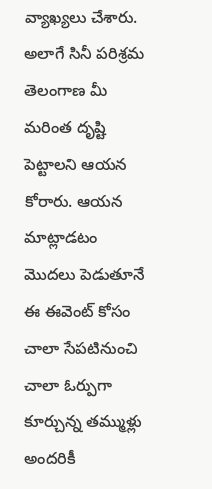వ్యాఖ్యలు చేశారు. అలాగే సినీ పరిశ్రమ తెలంగాణ మీ మరింత దృష్టి పెట్టాలని ఆయన కోరారు. ఆయన మాట్లాడటం మొదలు పెడుతూనే ఈ ఈవెంట్ కోసం చాలా సేపటినుంచి చాలా ఓర్పుగా కూర్చున్న తమ్ముళ్లు అందరికీ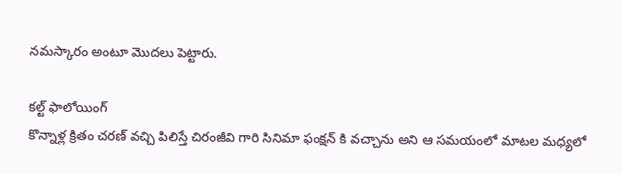నమస్కారం అంటూ మొదలు పెట్టారు.

కల్ట్ ఫాలోయింగ్
కొన్నాళ్ల క్రితం చరణ్ వచ్చి పిలిస్తే చిరంజీవి గారి సినిమా ఫంక్షన్ కి వచ్చాను అని ఆ సమయంలో మాటల మధ్యలో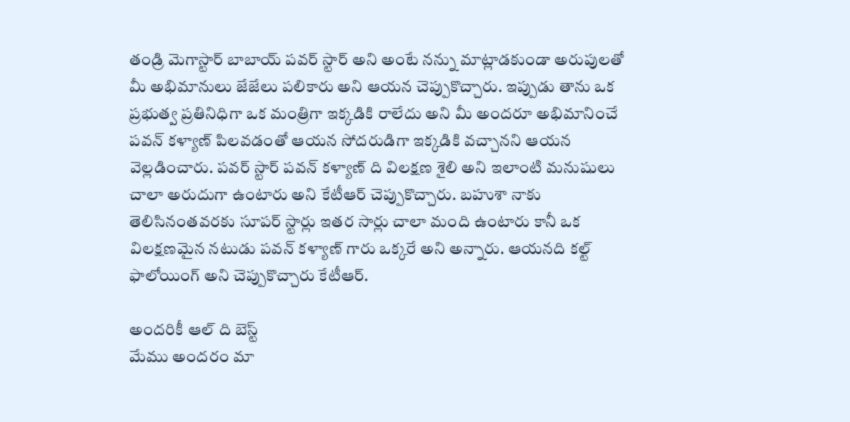తండ్రి మెగాస్టార్ బాబాయ్ పవర్ స్టార్ అని అంటే నన్ను మాట్లాడకుండా అరుపులతో మీ అభిమానులు జేజేలు పలికారు అని ఆయన చెప్పుకొచ్చారు. ఇప్పుడు తాను ఒక ప్రభుత్వ ప్రతినిధిగా ఒక మంత్రిగా ఇక్కడికి రాలేదు అని మీ అందరూ అభిమానించే పవన్ కళ్యాణ్ పిలవడంతో ఆయన సోదరుడిగా ఇక్కడికి వచ్చానని ఆయన వెల్లడించారు. పవర్ స్టార్ పవన్ కళ్యాణ్ ది విలక్షణ శైలి అని ఇలాంటి మనుషులు చాలా అరుదుగా ఉంటారు అని కేటీఆర్ చెప్పుకొచ్చారు. బహుశా నాకు తెలిసినంతవరకు సూపర్ స్టార్లు ఇతర సార్లు చాలా మంది ఉంటారు కానీ ఒక విలక్షణమైన నటుడు పవన్ కళ్యాణ్ గారు ఒక్కరే అని అన్నారు. ఆయనది కల్ట్ ఫాలోయింగ్ అని చెప్పుకొచ్చారు కేటీఆర్.

అందరికీ ఆల్ ది బెస్ట్
మేము అందరం మా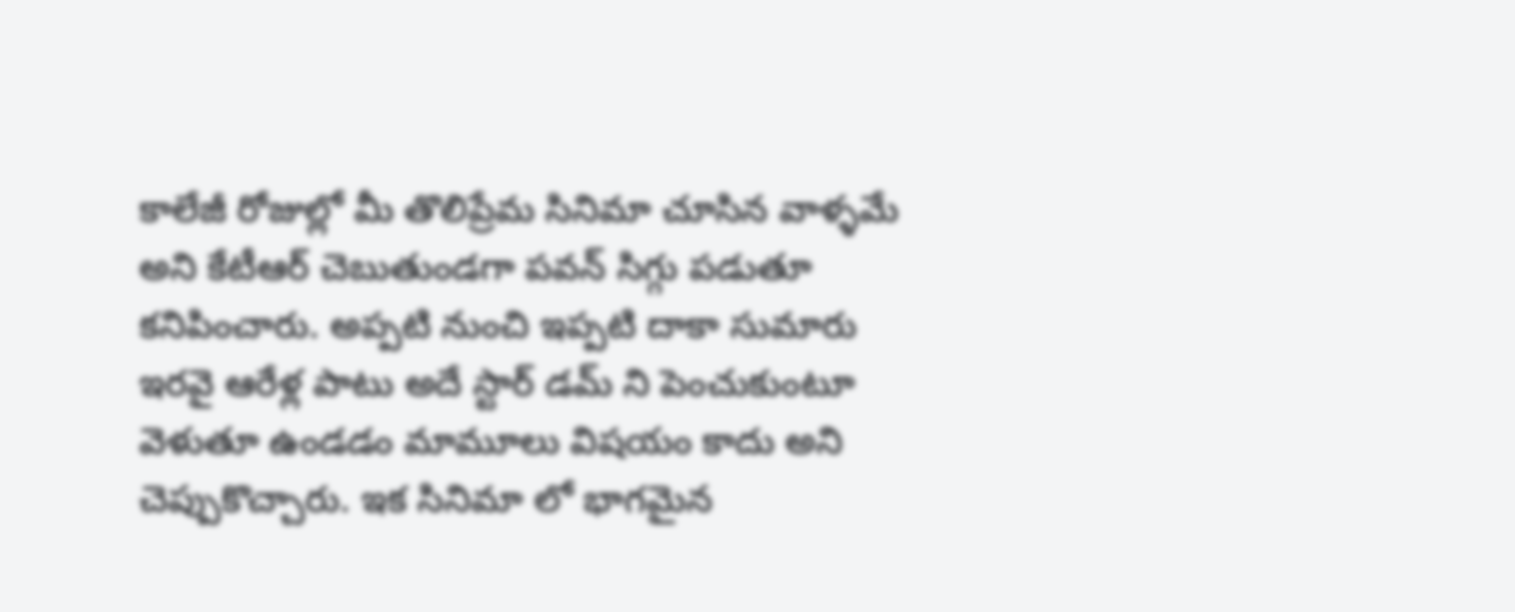కాలేజీ రోజుల్లో మీ తొలిప్రేమ సినిమా చూసిన వాళ్ళమే అని కేటీఆర్ చెబుతుండగా పవన్ సిగ్గు పడుతూ కనిపించారు. అప్పటి నుంచి ఇప్పటి దాకా సుమారు ఇరవై ఆరేళ్ల పాటు అదే స్టార్ డమ్ ని పెంచుకుంటూ వెళుతూ ఉండడం మామూలు విషయం కాదు అని చెప్పుకొచ్చారు. ఇక సినిమా లో భాగమైన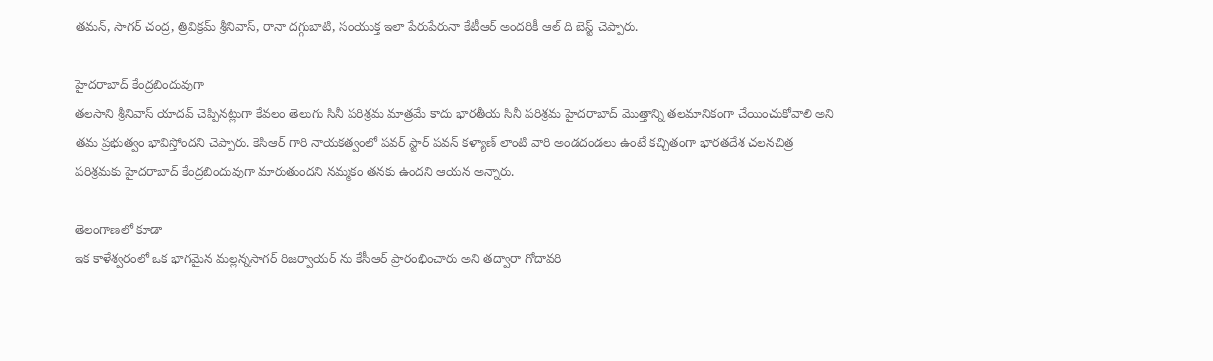తమన్, సాగర్ చంద్ర, త్రివిక్రమ్ శ్రీనివాస్, రానా దగ్గుబాటి, సంయుక్త ఇలా పేరుపేరునా కేటీఆర్ అందరికీ ఆల్ ది బెస్ట్ చెప్పారు.

హైదరాబాద్ కేంద్రబిందువుగా
తలసాని శ్రీనివాస్ యాదవ్ చెప్పినట్లుగా కేవలం తెలుగు సినీ పరిశ్రమ మాత్రమే కాదు భారతీయ సినీ పరిశ్రమ హైదరాబాద్ మొత్తాన్ని తలమానికంగా చేయించుకోవాలి అని తమ ప్రభుత్వం భావిస్తోందని చెప్పారు. కెసిఆర్ గారి నాయకత్వంలో పవర్ స్టార్ పవన్ కళ్యాణ్ లాంటి వారి అండదండలు ఉంటే కచ్చితంగా భారతదేశ చలనచిత్ర పరిశ్రమకు హైదరాబాద్ కేంద్రబిందువుగా మారుతుందని నమ్మకం తనకు ఉందని ఆయన అన్నారు.

తెలంగాణలో కూడా
ఇక కాళేశ్వరంలో ఒక భాగమైన మల్లన్నసాగర్ రిజర్వాయర్ ను కేసీఆర్ ప్రారంభించారు అని తద్వారా గోదావరి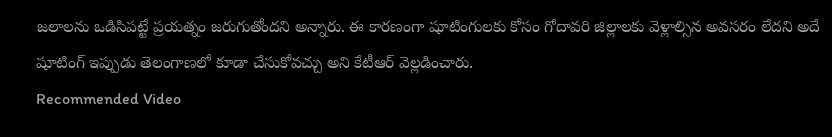జలాలను ఒడిసిపట్టే ప్రయత్నం జరుగుతోందని అన్నారు. ఈ కారణంగా షూటింగులకు కోసం గోదావరి జిల్లాలకు వెళ్లాల్సిన అవసరం లేదని అదే షూటింగ్ ఇప్పుడు తెలంగాణలో కూడా చేసుకోవచ్చు అని కేటీఆర్ వెల్లడించారు.
Recommended Video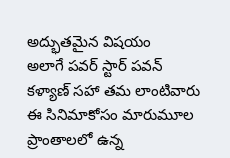అద్భుతమైన విషయం
అలాగే పవర్ స్టార్ పవన్ కళ్యాణ్ సహా తమ లాంటివారు ఈ సినిమాకోసం మారుమూల ప్రాంతాలలో ఉన్న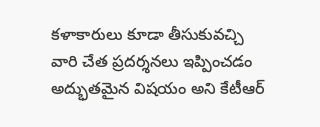కళాకారులు కూడా తీసుకువచ్చి వారి చేత ప్రదర్శనలు ఇప్పించడం అద్భుతమైన విషయం అని కేటీఆర్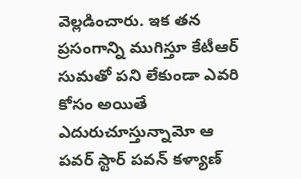వెల్లడించారు. ఇక తన ప్రసంగాన్ని ముగిస్తూ కేటీఆర్ సుమతో పని లేకుండా ఎవరి కోసం అయితే ఎదురుచూస్తున్నామో ఆ పవర్ స్టార్ పవన్ కళ్యాణ్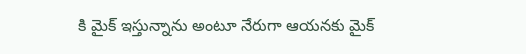కి మైక్ ఇస్తున్నాను అంటూ నేరుగా ఆయనకు మైక్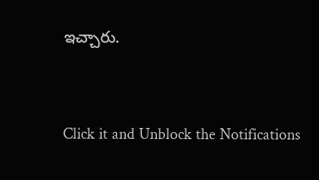ఇచ్చారు.


Click it and Unblock the Notifications